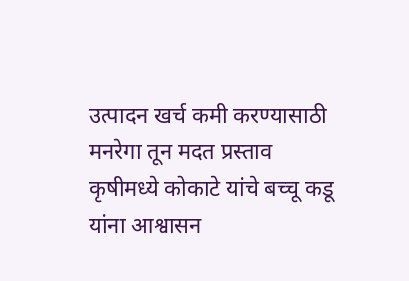उत्पादन खर्च कमी करण्यासाठी मनरेगा तून मदत प्रस्ताव कृषीमध्ये कोकाटे यांचे बच्चू कडू यांना आश्वासन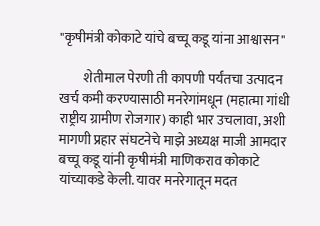"कृषीमंत्री कोकाटे यांचे बच्चू कडू यांना आश्वासन"

         शेतीमाल पेरणी ती कापणी पर्यंतचा उत्पादन खर्च कमी करण्यासाठी मनरेगांमधून (महात्मा गांधी राष्ट्रीय ग्रामीण रोजगार) काही भार उचलावा, अशी मागणी प्रहार संघटनेचे माझे अध्यक्ष माजी आमदार बच्चू कडू यांनी कृषीमंत्री माणिकराव कोकाटे यांच्याकडे केली. यावर मनरेगातून मदत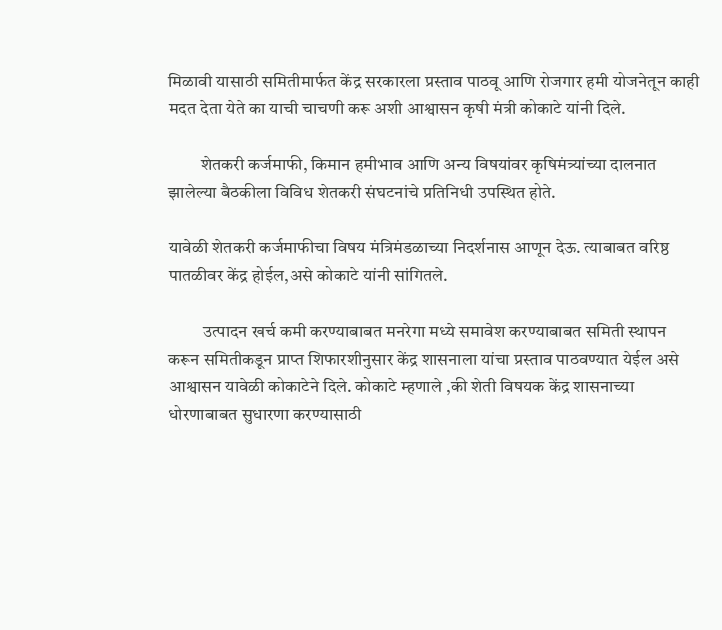मिळावी यासाठी समितीमार्फत केंद्र सरकारला प्रस्ताव पाठवू आणि रोजगार हमी योजनेतून काही मदत देता येते का याची चाचणी करू अशी आश्वासन कृषी मंत्री कोकाटे यांनी दिले.

         शेतकरी कर्जमाफी, किमान हमीभाव आणि अन्य विषयांवर कृषिमंत्र्यांच्या दालनात झालेल्या बैठकीला विविध शेतकरी संघटनांचे प्रतिनिधी उपस्थित होते.

यावेळी शेतकरी कर्जमाफीचा विषय मंत्रिमंडळाच्या निदर्शनास आणून देऊ. त्याबाबत वरिष्ठ पातळीवर केंद्र होईल,असे कोकाटे यांनी सांगितले.

          उत्पादन खर्च कमी करण्याबाबत मनरेगा मध्ये समावेश करण्याबाबत समिती स्थापन करून समितीकडून प्राप्त शिफारशीनुसार केंद्र शासनाला यांचा प्रस्ताव पाठवण्यात येईल असे आश्वासन यावेळी कोकाटेने दिले. कोकाटे म्हणाले ,की शेती विषयक केंद्र शासनाच्या धोरणाबाबत सुधारणा करण्यासाठी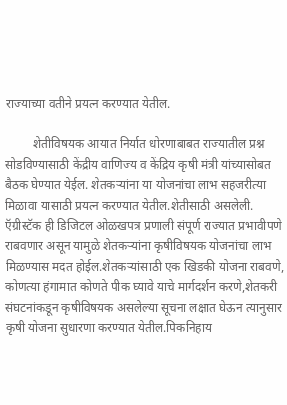राज्याच्या वतीने प्रयत्न करण्यात येतील.

         शेतीविषयक आयात निर्यात धोरणाबाबत राज्यातील प्रश्न सोडविण्यासाठी केंद्रीय वाणिज्य व केंद्रिय कृषी मंत्री यांच्यासोबत बैठक घेण्यात येईल. शेतकऱ्यांना या योजनांचा लाभ सहजरीत्या मिळावा यासाठी प्रयत्न करण्यात येतील.शेतीसाठी असलेली. ऍग्रीस्टॅक ही डिजिटल ओळखपत्र प्रणाली संपूर्ण राज्यात प्रभावीपणे राबवणार असून यामुळे शेतकऱ्यांना कृषीविषयक योजनांचा लाभ मिळण्यास मदत होईल.शेतकऱ्यांसाठी एक खिडकी योजना राबवणे, कोणत्या हंगामात कोणते पीक घ्यावे याचे मार्गदर्शन करणे,शेतकरी संघटनांकडून कृषीविषयक असलेल्या सूचना लक्षात घेऊन त्यानुसार कृषी योजना सुधारणा करण्यात येतील.पिकनिहाय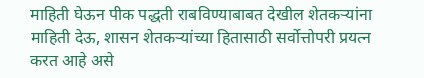माहिती घेऊन पीक पद्धती राबविण्याबाबत देखील शेतकऱ्यांना माहिती देऊ, शासन शेतकऱ्यांच्या हितासाठी सर्वोत्तोपरी प्रयत्न करत आहे असे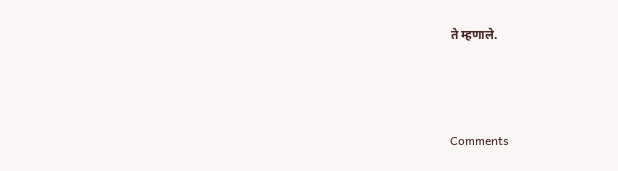ते म्हणाले.



Comments